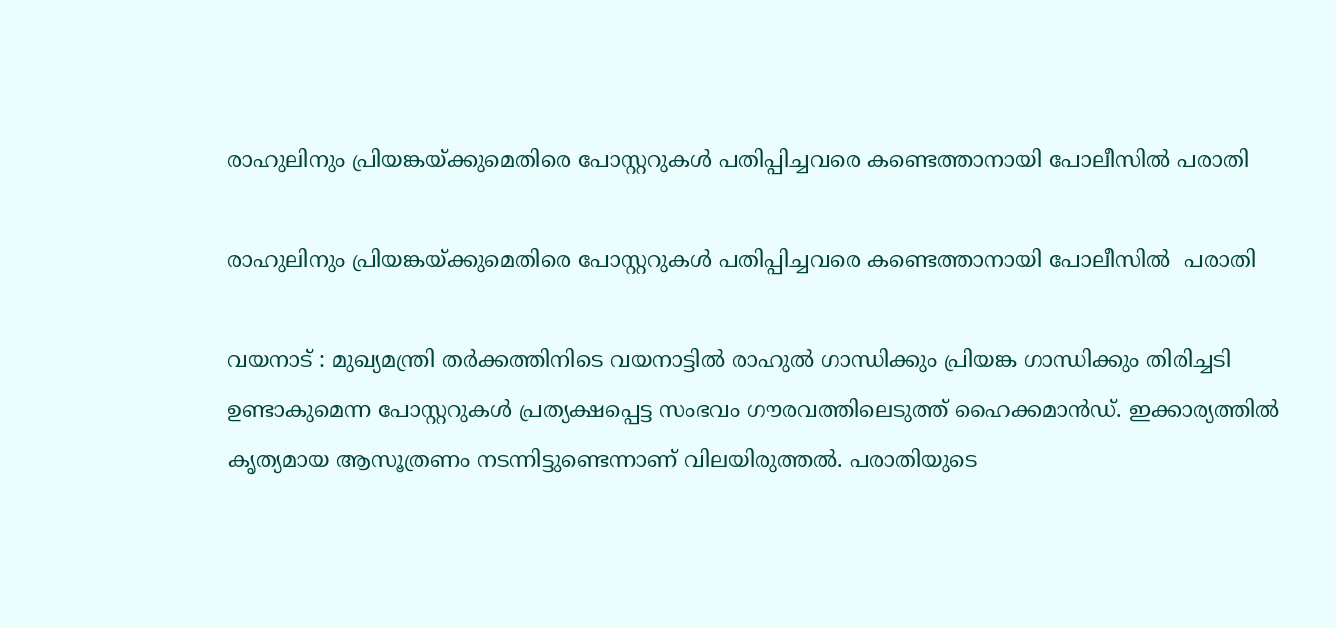രാഹുലിനും പ്രിയങ്കയ്ക്കുമെതിരെ പോസ്റ്ററുകൾ പതിപ്പിച്ചവരെ കണ്ടെത്താനായി പോലീസിൽ പരാതി

രാഹുലിനും പ്രിയങ്കയ്ക്കുമെതിരെ പോസ്റ്ററുകൾ പതിപ്പിച്ചവരെ കണ്ടെത്താനായി പോലീസിൽ  പരാതി

വയനാട് : മുഖ്യമന്ത്രി തര്‍ക്കത്തിനിടെ വയനാട്ടില്‍ രാഹുല്‍ ഗാന്ധിക്കും പ്രിയങ്ക ഗാന്ധിക്കും തിരിച്ചടി ഉണ്ടാകുമെന്ന പോസ്റ്ററുകള്‍ പ്രത്യക്ഷപ്പെട്ട സംഭവം ഗൗരവത്തിലെടുത്ത് ഹൈക്കമാന്‍ഡ്. ഇക്കാര്യത്തില്‍ കൃത്യമായ ആസൂത്രണം നടന്നിട്ടുണ്ടെന്നാണ് വിലയിരുത്തല്‍. പരാതിയുടെ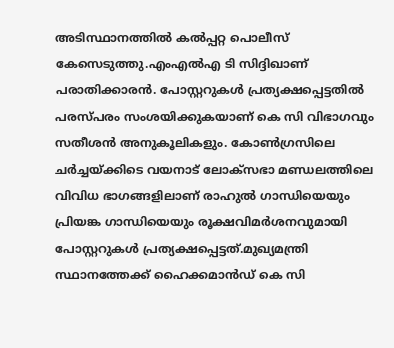അടിസ്ഥാനത്തില്‍ കല്‍പ്പറ്റ പൊലീസ് കേസെടുത്തു.എംഎല്‍എ ടി സിദ്ദിഖാണ് പരാതിക്കാരന്‍. പോസ്റ്ററുകള്‍ പ്രത്യക്ഷപ്പെട്ടതില്‍ പരസ്പരം സംശയിക്കുകയാണ് കെ സി വിഭാഗവും സതീശന്‍ അനുകൂലികളും. കോണ്‍ഗ്രസിലെ ചര്‍ച്ചയ്ക്കിടെ വയനാട് ലോക്സഭാ മണ്ഡലത്തിലെ വിവിധ ഭാഗങ്ങളിലാണ് രാഹുല്‍ ഗാന്ധിയെയും പ്രിയങ്ക ഗാന്ധിയെയും രൂക്ഷവിമര്‍ശനവുമായി പോസ്റ്ററുകള്‍ പ്രത്യക്ഷപ്പെട്ടത്.മുഖ്യമന്ത്രി സ്ഥാനത്തേക്ക് ഹൈക്കമാന്‍ഡ് കെ സി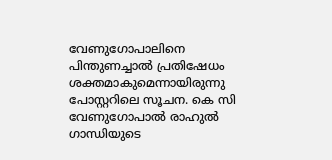വേണുഗോപാലിനെ പിന്തുണച്ചാല്‍ പ്രതിഷേധം ശക്തമാകുമെന്നായിരുന്നു പോസ്റ്ററിലെ സൂചന. കെ സി വേണുഗോപാല്‍ രാഹുല്‍ ഗാന്ധിയുടെ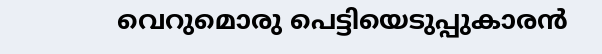വെറുമൊരു പെട്ടിയെടുപ്പുകാരന്‍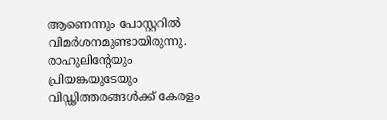ആണെന്നും പോസ്റ്ററില്‍ വിമര്‍ശനമുണ്ടായിരുന്നു. രാഹുലിന്റേയും പ്രിയങ്കയുടേയും വിഡ്ഢിത്തരങ്ങള്‍ക്ക് കേരളം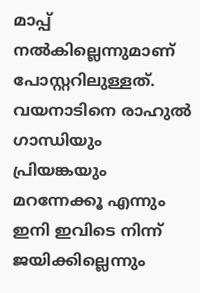മാപ്പ് നല്‍കില്ലെന്നുമാണ് പോസ്റ്ററിലുള്ളത്. വയനാടിനെ രാഹുല്‍ ഗാന്ധിയും പ്രിയങ്കയും മറന്നേക്കൂ എന്നും ഇനി ഇവിടെ നിന്ന് ജയിക്കില്ലെന്നും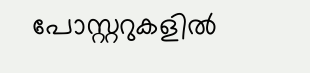പോസ്റ്ററുകളില്‍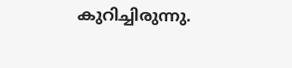കുറിച്ചിരുന്നു.